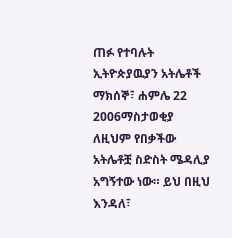ጠፉ የተባሉት ኢትዮጵያዉያን አትሌቶች
ማክሰኞ፣ ሐምሌ 22 2006ማስታወቂያ
ለዚህም የበቃችው አትሌቶቿ ስድስት ሜዳሊያ አግኝተው ነው። ይህ በዚህ እንዳለ፣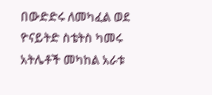በውድድሩ ለመካፈል ወደ ዮናይትድ ስቴትስ ካመሩ አትሌቶች መካከል አራቱ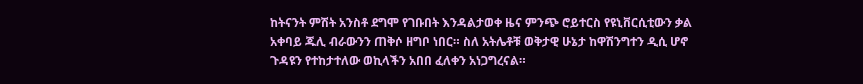ከትናንት ምሽት አንስቶ ደግሞ የገቡበት እንዳልታወቀ ዜና ምንጭ ሮይተርስ የዩኒቨርሲቲውን ቃል አቀባይ ጁሊ ብራውንን ጠቅሶ ዘግቦ ነበር። ስለ አትሌቶቹ ወቅታዊ ሁኔታ ከዋሽንግተን ዲሲ ሆኖ ጉዳዩን የተከታተለው ወኪላችን አበበ ፈለቀን አነጋግረናል።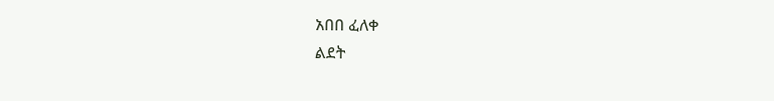አበበ ፈለቀ
ልደት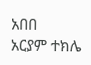አበበ
አርያም ተክሌ